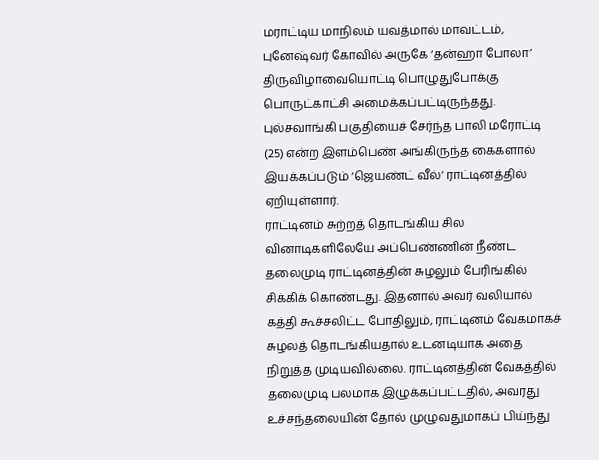மராட்டிய மாநிலம் யவத்மால் மாவட்டம், புனேஷ்வர் கோவில் அருகே ‘தன்ஹா போலா’ திருவிழாவையொட்டி பொழுதுபோக்கு பொருட்காட்சி அமைக்கப்பட்டிருந்தது. புல்சவாங்கி பகுதியைச் சேர்ந்த பாலி மரோட்டி (25) என்ற இளம்பெண் அங்கிருந்த கைகளால் இயக்கப்படும் ‘ஜெயண்ட் வீல்’ ராட்டினத்தில் ஏறியுள்ளார்.
ராட்டினம் சுற்றத் தொடங்கிய சில வினாடிகளிலேயே அப்பெண்ணின் நீண்ட தலைமுடி ராட்டினத்தின் சுழலும் பேரிங்கில் சிக்கிக் கொண்டது. இதனால் அவர் வலியால் கத்தி கூச்சலிட்ட போதிலும், ராட்டினம் வேகமாகச் சுழலத் தொடங்கியதால் உடனடியாக அதை நிறுத்த முடியவில்லை. ராட்டினத்தின் வேகத்தில் தலைமுடி பலமாக இழுக்கப்பட்டதில், அவரது உச்சந்தலையின் தோல் முழுவதுமாகப் பிய்ந்து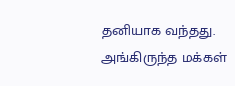தனியாக வந்தது.
அங்கிருந்த மக்கள்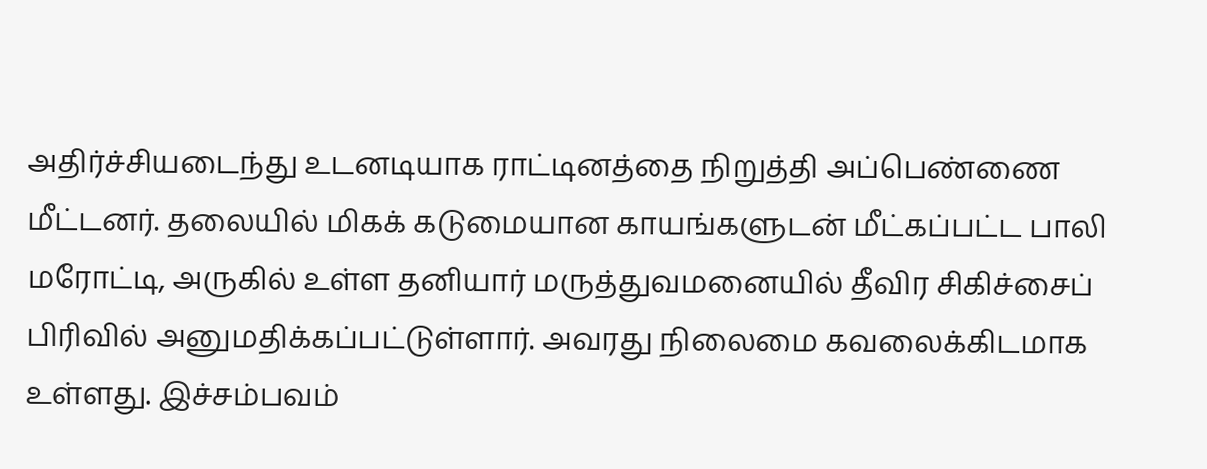அதிர்ச்சியடைந்து உடனடியாக ராட்டினத்தை நிறுத்தி அப்பெண்ணை மீட்டனர். தலையில் மிகக் கடுமையான காயங்களுடன் மீட்கப்பட்ட பாலி மரோட்டி, அருகில் உள்ள தனியார் மருத்துவமனையில் தீவிர சிகிச்சைப் பிரிவில் அனுமதிக்கப்பட்டுள்ளார். அவரது நிலைமை கவலைக்கிடமாக உள்ளது. இச்சம்பவம்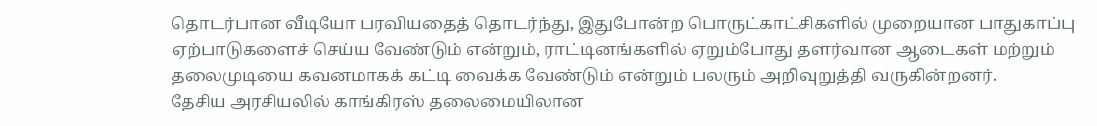தொடர்பான வீடியோ பரவியதைத் தொடர்ந்து, இதுபோன்ற பொருட்காட்சிகளில் முறையான பாதுகாப்பு ஏற்பாடுகளைச் செய்ய வேண்டும் என்றும், ராட்டினங்களில் ஏறும்போது தளர்வான ஆடைகள் மற்றும் தலைமுடியை கவனமாகக் கட்டி வைக்க வேண்டும் என்றும் பலரும் அறிவுறுத்தி வருகின்றனர்.
தேசிய அரசியலில் காங்கிரஸ் தலைமையிலான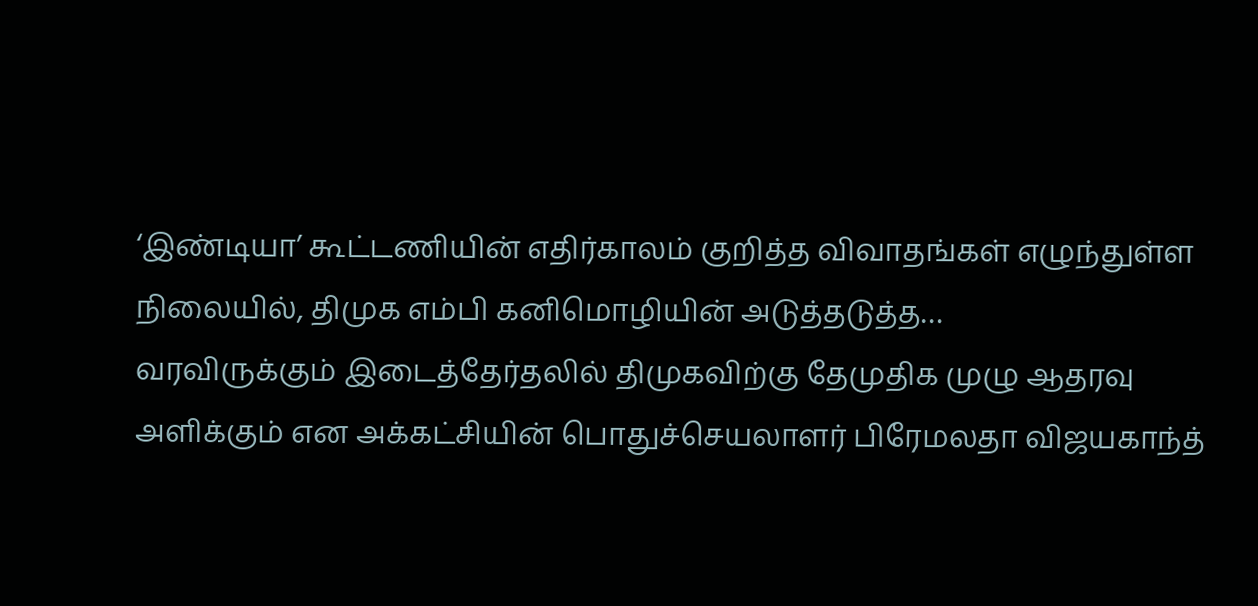‘இண்டியா’ கூட்டணியின் எதிர்காலம் குறித்த விவாதங்கள் எழுந்துள்ள நிலையில், திமுக எம்பி கனிமொழியின் அடுத்தடுத்த…
வரவிருக்கும் இடைத்தேர்தலில் திமுகவிற்கு தேமுதிக முழு ஆதரவு அளிக்கும் என அக்கட்சியின் பொதுச்செயலாளர் பிரேமலதா விஜயகாந்த்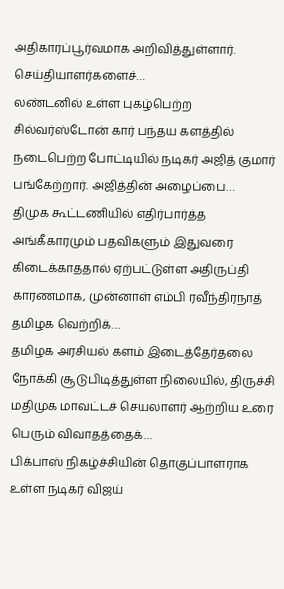அதிகாரப்பூர்வமாக அறிவித்துள்ளார். செய்தியாளர்களைச்…
லண்டனில் உள்ள புகழ்பெற்ற சில்வர்ஸ்டோன் கார் பந்தய களத்தில் நடைபெற்ற போட்டியில் நடிகர் அஜித் குமார் பங்கேற்றார். அஜித்தின் அழைப்பை…
திமுக கூட்டணியில் எதிர்பார்த்த அங்கீகாரமும் பதவிகளும் இதுவரை கிடைக்காததால் ஏற்பட்டுள்ள அதிருப்தி காரணமாக, முன்னாள் எம்பி ரவீந்திரநாத் தமிழக வெற்றிக்…
தமிழக அரசியல் களம் இடைத்தேர்தலை நோக்கி சூடுபிடித்துள்ள நிலையில், திருச்சி மதிமுக மாவட்டச் செயலாளர் ஆற்றிய உரை பெரும் விவாதத்தைக்…
பிக்பாஸ் நிகழ்ச்சியின் தொகுப்பாளராக உள்ள நடிகர் விஜய்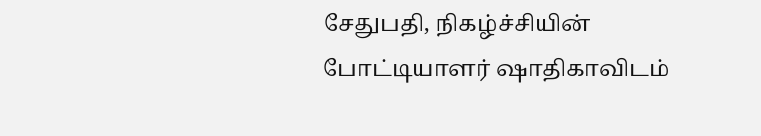சேதுபதி, நிகழ்ச்சியின் போட்டியாளர் ஷாதிகாவிடம்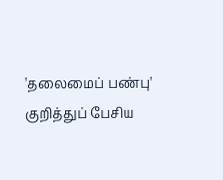'தலைமைப் பண்பு' குறித்துப் பேசிய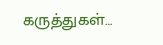கருத்துகள்…